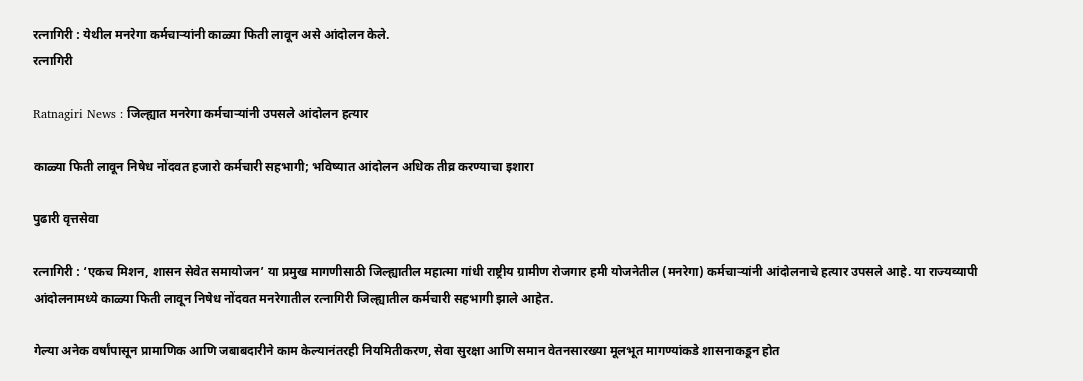रत्नागिरी : येथील मनरेगा कर्मचाऱ्यांनी काळ्या फिती लावून असे आंदोलन केले.
रत्नागिरी

Ratnagiri News : जिल्ह्यात मनरेगा कर्मचाऱ्यांनी उपसले आंदोलन हत्यार

काळ्या फिती लावून निषेध नोंदवत हजारो कर्मचारी सहभागी; भविष्यात आंदोलन अधिक तीव्र करण्याचा इशारा

पुढारी वृत्तसेवा

रत्नागिरी : ‘एकच मिशन, शासन सेवेत समायोजन‌’ या प्रमुख मागणीसाठी जिल्ह्यातील महात्मा गांधी राष्ट्रीय ग्रामीण रोजगार हमी योजनेतील (मनरेगा) कर्मचाऱ्यांनी आंदोलनाचे हत्यार उपसले आहे. या राज्यव्यापी आंदोलनामध्ये काळ्या फिती लावून निषेध नोंदवत मनरेगातील रत्नागिरी जिल्ह्यातील कर्मचारी सहभागी झाले आहेत.

गेल्या अनेक वर्षांपासून प्रामाणिक आणि जबाबदारीने काम केल्यानंतरही नियमितीकरण, सेवा सुरक्षा आणि समान वेतनसारख्या मूलभूत मागण्यांकडे शासनाकडून होत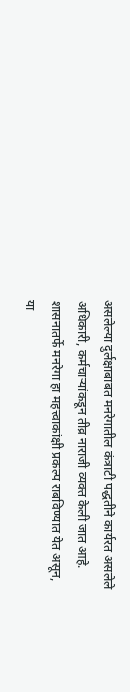असलेल्या दुर्लक्षाबाबत मनरेगातील कंत्राटी पद्धतीने कार्यरत असलेले अधिकारी, कर्मचाऱ्यांकडून तीव्र नाराजी व्यक्त केली जात आहे. शासनातर्फे मनरेगा हा महत्त्वाकांक्षी प्रकल्प राबविण्यात येत असून, या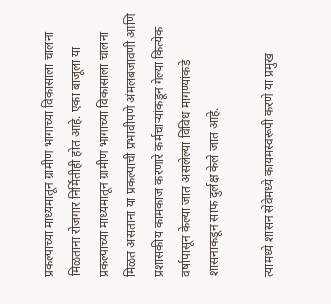प्रकल्पाच्या माध्यमातून ग्रामीण भागाच्या विकासाला चालना मिळताना रोजगार निर्मितीही होत आहे. एका बाजूला या प्रकल्पाच्या माध्यमातून ग्रामीण भागाच्या विकासाला चालना मिळत असताना या प्रकल्पाची प्रभावीपणे अंमलबजावणी आणि प्रशासकीय कामकाज करणारे कर्मचाऱ्यांकडून गेल्या कित्येक वर्षापासून केल्या जात असलेल्या विविध मागण्यांकडे शासनाकडून साफ दुर्लक्ष केले जात आहे.

त्यामध्ये शासन सेवेमध्ये कायमस्वरूपी करणे या प्रमुख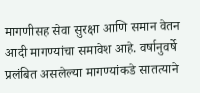मागणीसह सेवा सुरक्षा आणि समान वेतन आदी मागण्यांचा समावेश आहे. वर्षानुवर्षे प्रलंबित असलेल्या मागण्यांकडे सातत्याने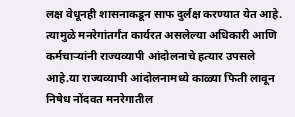लक्ष वेधूनही शासनाकडून साफ दुर्लक्ष करण्यात येत आहे. त्यामुळे मनरेगांतर्गंत कार्यरत असलेल्या अधिकारी आणि कर्मचाऱ्यांनी राज्यव्यापी आंदोलनाचे हत्यार उपसले आहे.या राज्यव्यापी आंदोलनामध्ये काळ्या फिती लावून निषेध नोंदवत मनरेगातील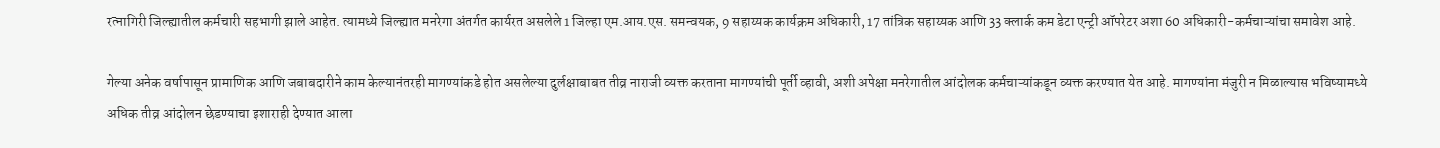रत्नागिरी जिल्ह्यातील कर्मचारी सहभागी झाले आहेत. त्यामध्ये जिल्ह्यात मनरेगा अंतर्गत कार्यरत असलेले 1 जिल्हा एम.आय.एस. समन्वयक, 9 सहाय्यक कार्यक्रम अधिकारी, 17 तांत्रिक सहाय्यक आणि 33 क्लार्क कम डेटा एन्ट्री ऑपरेटर अशा 60 अधिकारी-कर्मचाऱ्यांचा समावेश आहे.

गेल्या अनेक वर्षापासून प्रामाणिक आणि जबाबदारीने काम केल्यानंतरही मागण्यांकडे होत असलेल्या दुर्लक्षाबाबत तीव्र नाराजी व्यक्त करताना मागण्यांची पूर्ती व्हावी, अशी अपेक्षा मनरेगातील आंदोलक कर्मचाऱ्यांकडून व्यक्त करण्यात येत आहे. मागण्यांना मंजुरी न मिळाल्यास भविष्यामध्ये अधिक तीव्र आंदोलन छेडण्याचा इशाराही देण्यात आला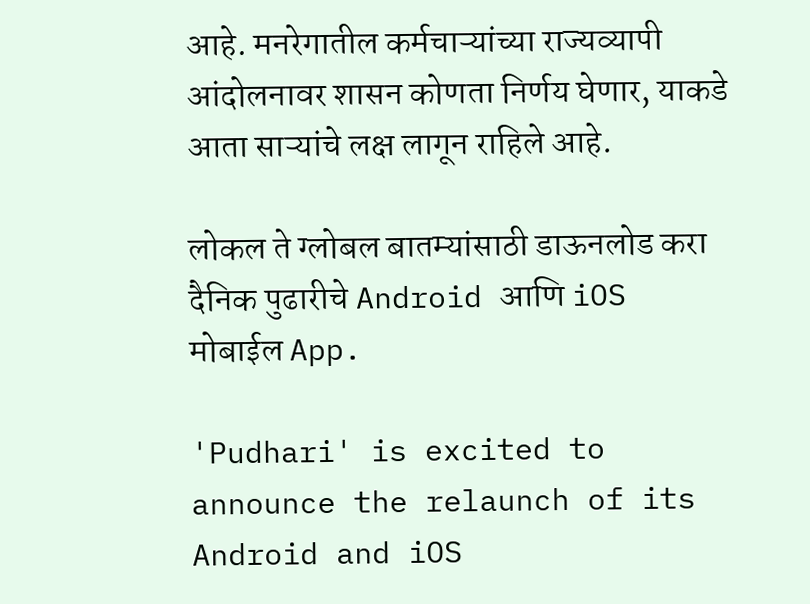आहे. मनरेगातील कर्मचाऱ्यांच्या राज्यव्यापी आंदोलनावर शासन कोणता निर्णय घेणार, याकडे आता साऱ्यांचे लक्ष लागून राहिले आहे.

लोकल ते ग्लोबल बातम्यांसाठी डाऊनलोड करा दैनिक पुढारीचे Android आणि iOS मोबाईल App.

'Pudhari' is excited to announce the relaunch of its Android and iOS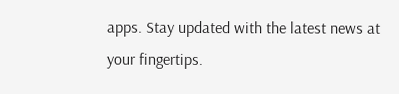apps. Stay updated with the latest news at your fingertips.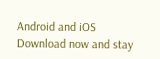Android and iOS Download now and stay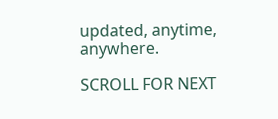updated, anytime, anywhere.

SCROLL FOR NEXT